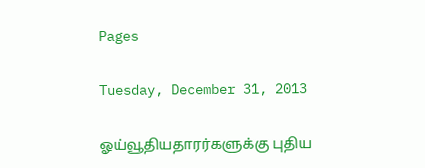Pages

Tuesday, December 31, 2013

ஓய்வூதியதாரர்களுக்கு புதிய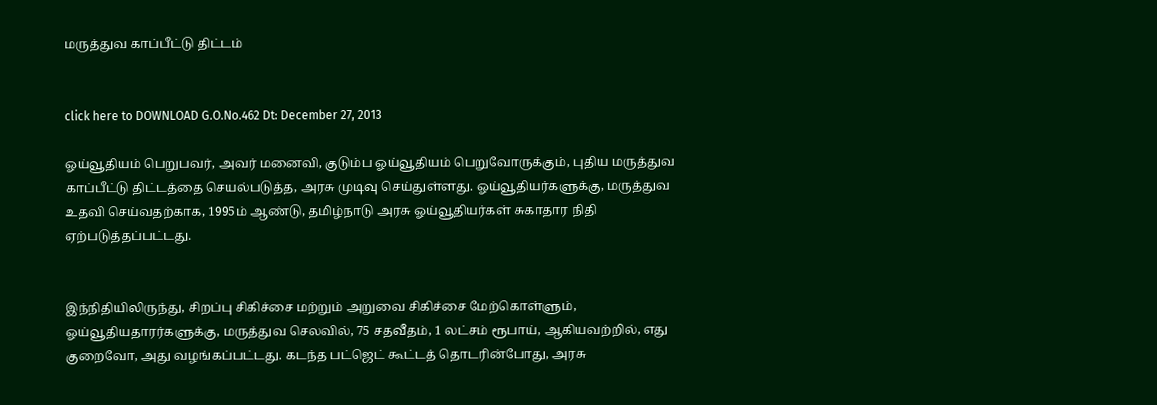மருத்துவ காப்பீட்டு திட்டம்


click here to DOWNLOAD G.O.No.462 Dt: December 27, 2013

ஓய்வூதியம் பெறுபவர், அவர் மனைவி, குடும்ப ஓய்வூதியம் பெறுவோருக்கும், புதிய மருத்துவ காப்பீட்டு திட்டத்தை செயல்படுத்த, அரசு முடிவு செய்துள்ளது. ஓய்வூதியர்களுக்கு, மருத்துவ உதவி செய்வதற்காக, 1995ம் ஆண்டு, தமிழ்நாடு அரசு ஓய்வூதியர்கள் சுகாதார நிதி ஏற்படுத்தப்பட்டது.


இந்நிதியிலிருந்து, சிறப்பு சிகிச்சை மற்றும் அறுவை சிகிச்சை மேற்கொள்ளும், ஓய்வூதியதாரர்களுக்கு, மருத்துவ செலவில், 75 சதவீதம், 1 லட்சம் ரூபாய், ஆகியவற்றில், எது குறைவோ, அது வழங்கப்பட்டது. கடந்த பட்ஜெட் கூட்டத் தொடரின்போது, அரசு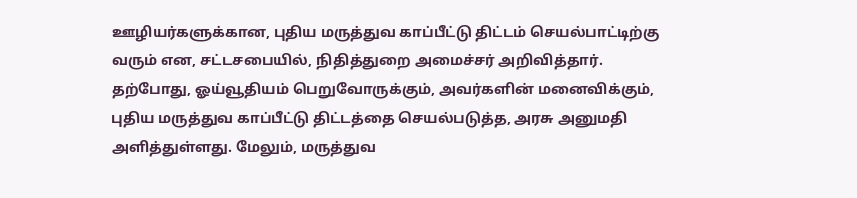ஊழியர்களுக்கான, புதிய மருத்துவ காப்பீட்டு திட்டம் செயல்பாட்டிற்கு வரும் என, சட்டசபையில், நிதித்துறை அமைச்சர் அறிவித்தார். தற்போது, ஓய்வூதியம் பெறுவோருக்கும், அவர்களின் மனைவிக்கும், புதிய மருத்துவ காப்பீட்டு திட்டத்தை செயல்படுத்த, அரசு அனுமதி அளித்துள்ளது. மேலும், மருத்துவ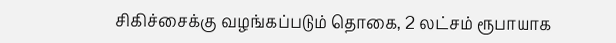சிகிச்சைக்கு வழங்கப்படும் தொகை, 2 லட்சம் ரூபாயாக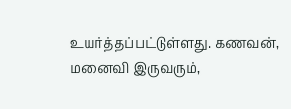உயர்த்தப்பட்டுள்ளது. கணவன், மனைவி இருவரும்,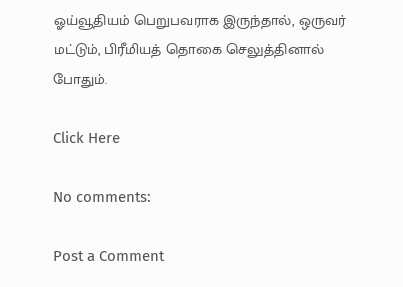ஓய்வூதியம் பெறுபவராக இருந்தால், ஒருவர் மட்டும், பிரீமியத் தொகை செலுத்தினால் போதும்.

Click Here

No comments:

Post a Comment